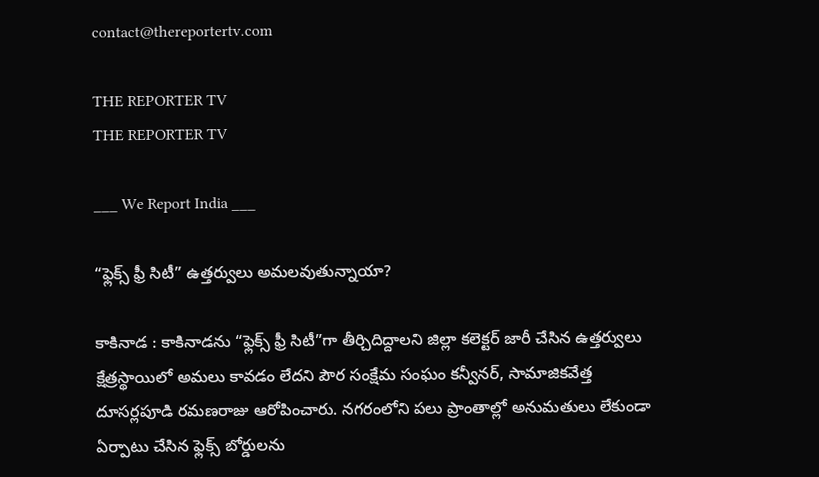contact@thereportertv.com

THE REPORTER TV
THE REPORTER TV

___ We Report India ___

“ఫ్లెక్స్ ఫ్రీ సిటీ” ఉత్తర్వులు అమలవుతున్నాయా?

కాకినాడ : కాకినాడను “ఫ్లెక్స్ ఫ్రీ సిటీ”గా తీర్చిదిద్దాలని జిల్లా కలెక్టర్ జారీ చేసిన ఉత్తర్వులు క్షేత్రస్థాయిలో అమలు కావడం లేదని పౌర సంక్షేమ సంఘం కన్వీనర్, సామాజికవేత్త దూసర్లపూడి రమణరాజు ఆరోపించారు. నగరంలోని పలు ప్రాంతాల్లో అనుమతులు లేకుండా ఏర్పాటు చేసిన ఫ్లెక్స్ బోర్డులను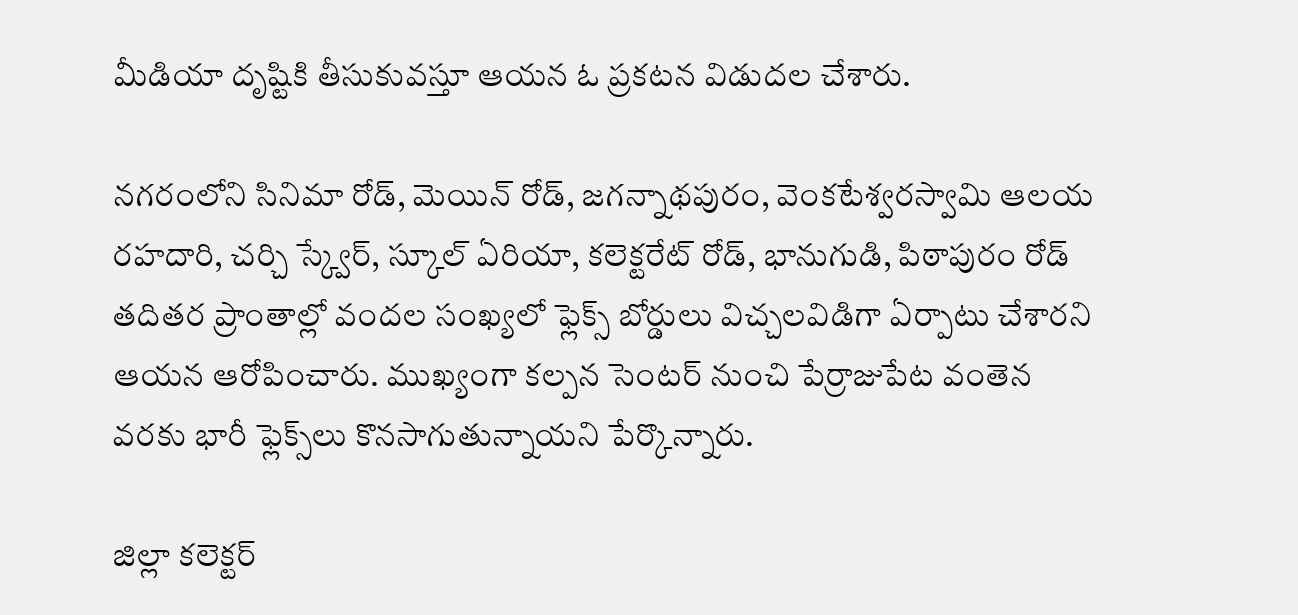మీడియా దృష్టికి తీసుకువస్తూ ఆయన ఓ ప్రకటన విడుదల చేశారు.

నగరంలోని సినిమా రోడ్, మెయిన్ రోడ్, జగన్నాథపురం, వెంకటేశ్వరస్వామి ఆలయ రహదారి, చర్చి స్క్వేర్, స్కూల్ ఏరియా, కలెక్టరేట్ రోడ్, భానుగుడి, పిఠాపురం రోడ్ తదితర ప్రాంతాల్లో వందల సంఖ్యలో ఫ్లెక్స్ బోర్డులు విచ్చలవిడిగా ఏర్పాటు చేశారని ఆయన ఆరోపించారు. ముఖ్యంగా కల్పన సెంటర్ నుంచి పేర్రాజుపేట వంతెన వరకు భారీ ఫ్లెక్స్‌లు కొనసాగుతున్నాయని పేర్కొన్నారు.

జిల్లా కలెక్టర్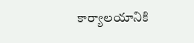కార్యాలయానికి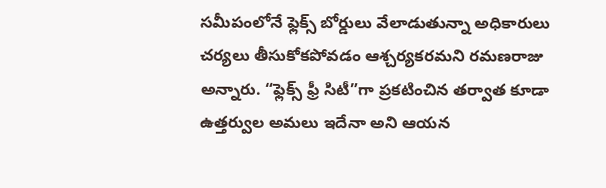సమీపంలోనే ఫ్లెక్స్ బోర్డులు వేలాడుతున్నా అధికారులు చర్యలు తీసుకోకపోవడం ఆశ్చర్యకరమని రమణరాజు అన్నారు. “ఫ్లెక్స్ ఫ్రీ సిటీ”గా ప్రకటించిన తర్వాత కూడా ఉత్తర్వుల అమలు ఇదేనా అని ఆయన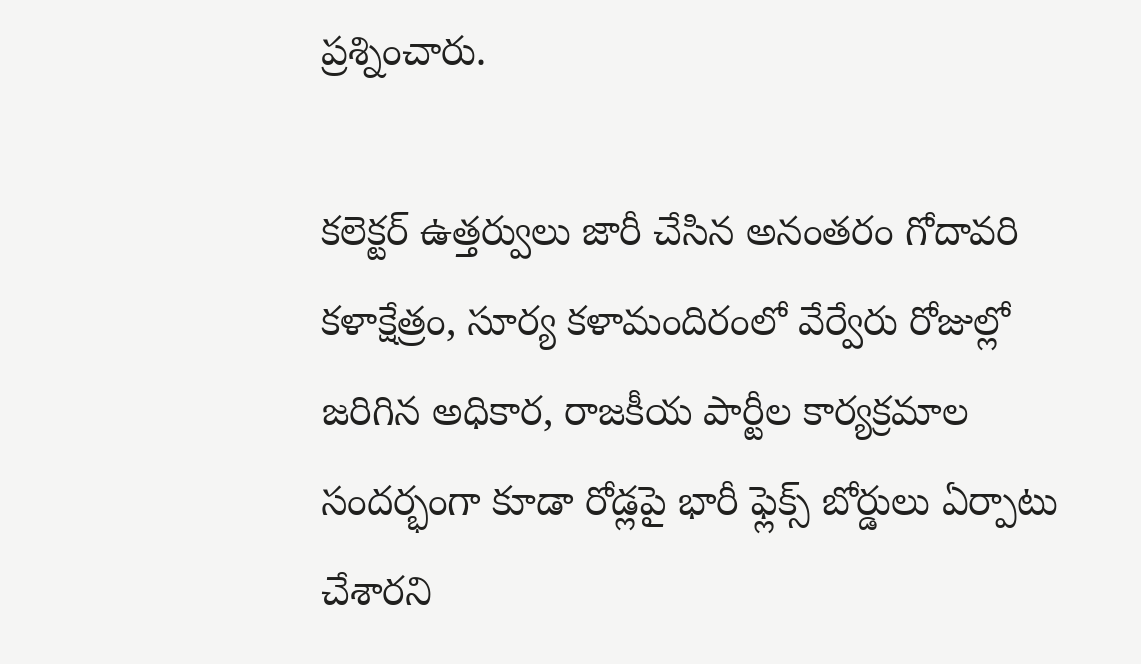ప్రశ్నించారు.

కలెక్టర్ ఉత్తర్వులు జారీ చేసిన అనంతరం గోదావరి కళాక్షేత్రం, సూర్య కళామందిరంలో వేర్వేరు రోజుల్లో జరిగిన అధికార, రాజకీయ పార్టీల కార్యక్రమాల సందర్భంగా కూడా రోడ్లపై భారీ ఫ్లెక్స్ బోర్డులు ఏర్పాటు చేశారని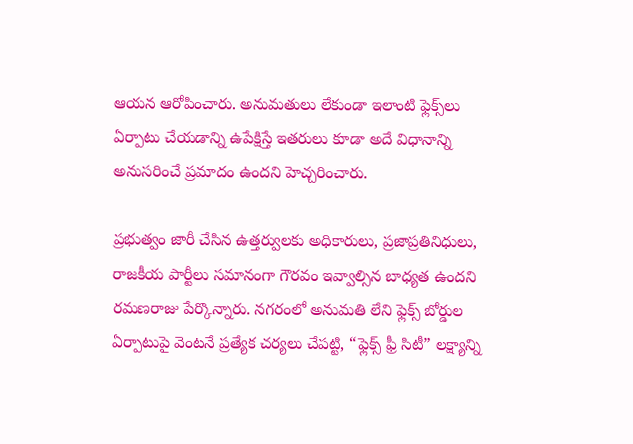ఆయన ఆరోపించారు. అనుమతులు లేకుండా ఇలాంటి ఫ్లెక్స్‌లు ఏర్పాటు చేయడాన్ని ఉపేక్షిస్తే ఇతరులు కూడా అదే విధానాన్ని అనుసరించే ప్రమాదం ఉందని హెచ్చరించారు.

ప్రభుత్వం జారీ చేసిన ఉత్తర్వులకు అధికారులు, ప్రజాప్రతినిధులు, రాజకీయ పార్టీలు సమానంగా గౌరవం ఇవ్వాల్సిన బాధ్యత ఉందని రమణరాజు పేర్కొన్నారు. నగరంలో అనుమతి లేని ఫ్లెక్స్ బోర్డుల ఏర్పాటుపై వెంటనే ప్రత్యేక చర్యలు చేపట్టి, “ఫ్లెక్స్ ఫ్రీ సిటీ” లక్ష్యాన్ని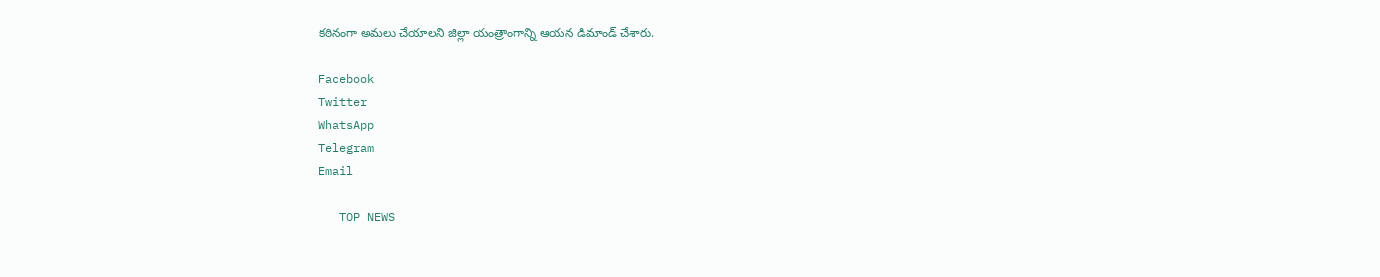కఠినంగా అమలు చేయాలని జిల్లా యంత్రాంగాన్ని ఆయన డిమాండ్ చేశారు.

Facebook
Twitter
WhatsApp
Telegram
Email

   TOP NEWS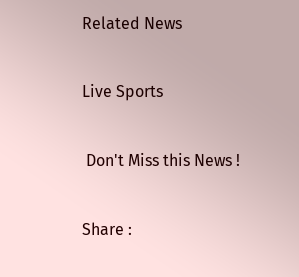Related News

Live Sports

 Don't Miss this News !

Share :